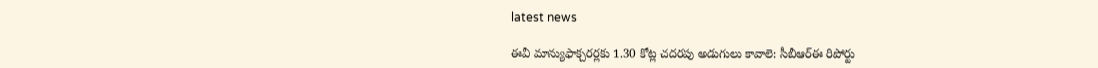latest news

ఈవీ మాన్యుఫాక్చరర్లకు 1.30 కోట్ల చదరపు అడుగులు కావాలె: సీబీఆర్ఈ రిపోర్టు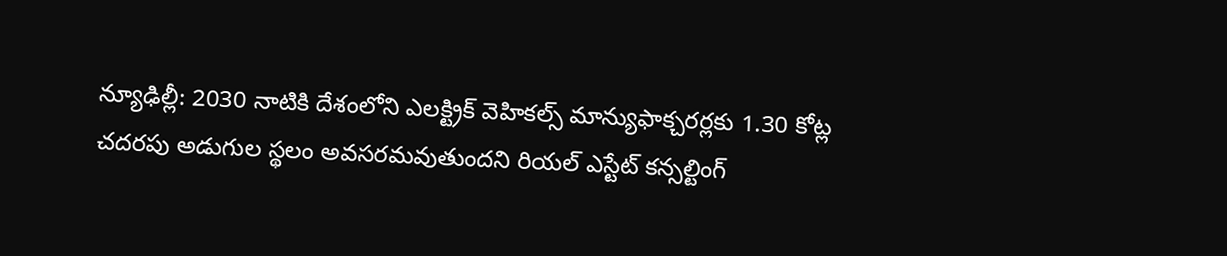న్యూఢిల్లీ: 2030 నాటికి దేశంలోని ఎలక్ట్రిక్ వెహికల్స్ మాన్యుఫాక్చరర్లకు 1.30 కోట్ల చదరపు అడుగుల స్థలం అవసరమవుతుందని రియల్ ఎస్టేట్ కన్సల్టింగ్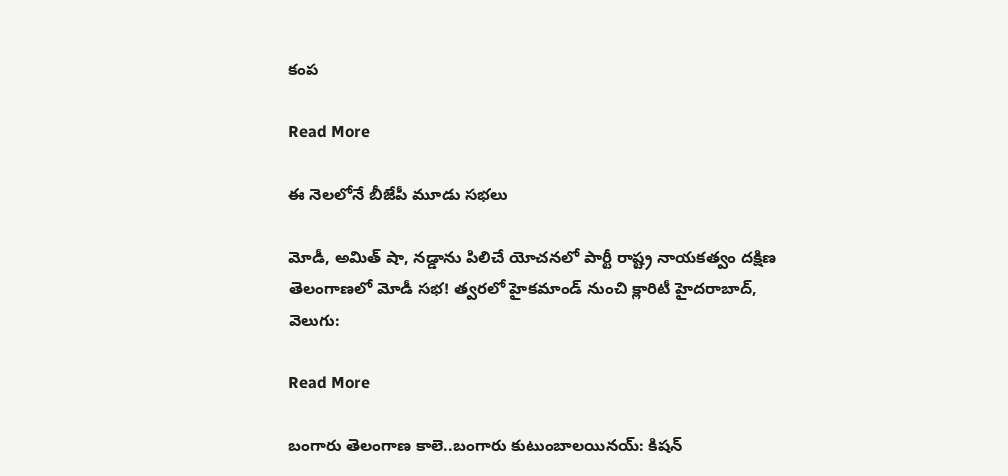కంప

Read More

ఈ నెలలోనే బీజేపీ మూడు సభలు

మోడీ, అమిత్ షా, నడ్డాను పిలిచే యోచనలో పార్టీ రాష్ట్ర నాయకత్వం దక్షిణ తెలంగాణలో మోడీ సభ! త్వరలో హైకమాండ్ నుంచి క్లారిటీ హైదరాబాద్, వెలుగు:

Read More

బంగారు తెలంగాణ కాలె..బంగారు కుటుంబాలయినయ్: కిషన్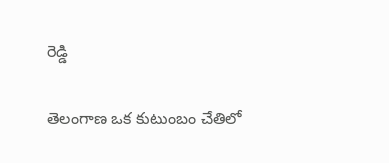రెడ్డి

తెలంగాణ ఒక కుటుంబం చేతిలో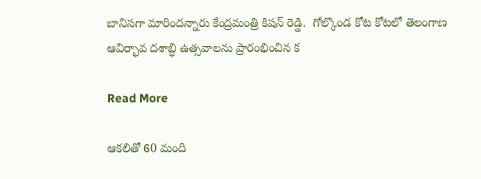బానిసగా మారిందన్నారు కేంద్రమంత్రి కిషన్ రెడ్డి.  గోల్కొండ కోట కోటలో తెలంగాణ ఆవిర్భావ దశాబ్ధి ఉత్సవాలను ప్రారంభించిన క

Read More

ఆకలితో 60 మంది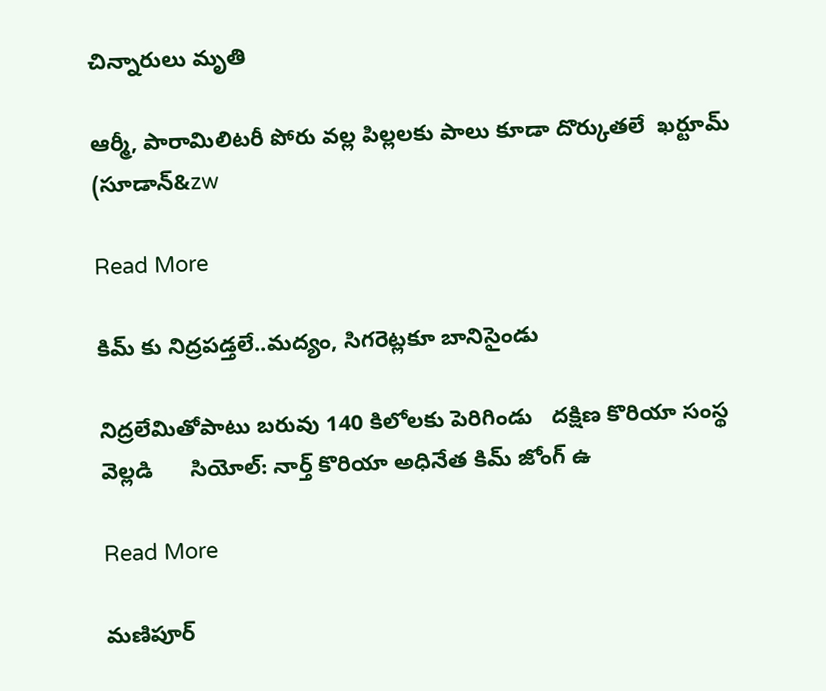చిన్నారులు మృతి

ఆర్మీ, పారామిలిటరీ పోరు వల్ల పిల్లలకు పాలు కూడా దొర్కుతలే  ఖర్టూమ్‌‌‌‌‌‌‌‌ (సూడాన్‌‌&zw

Read More

కిమ్ కు నిద్రపడ్తలే..మద్యం, సిగరెట్లకూ బానిసైండు

నిద్రలేమితోపాటు బరువు 140 కిలోలకు పెరిగిండు   దక్షిణ కొరియా సంస్థ వెల్లడి      సియోల్: నార్త్ కొరియా అధినేత కిమ్ జోంగ్ ఉ

Read More

మణిపూర్‌‌‌‌‌‌‌‌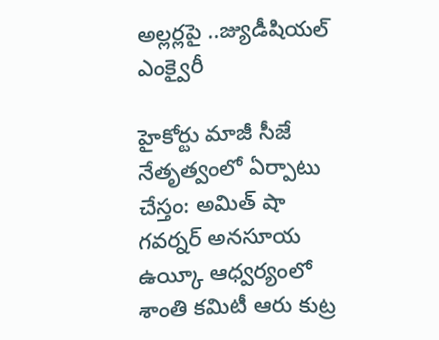అల్లర్లపై ..జ్యుడీషియల్ ఎంక్వైరీ

హైకోర్టు మాజీ సీజే నేతృత్వంలో ఏర్పాటు చేస్తం: అమిత్ షా గవర్నర్ అనసూయ ఉయ్కీ ఆధ్వర్యంలో శాంతి కమిటీ ఆరు కుట్ర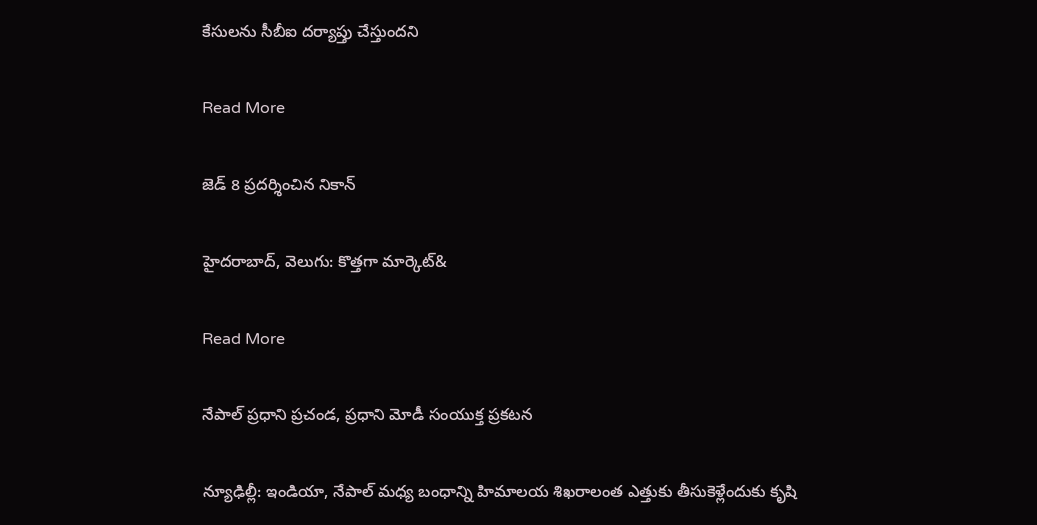కేసులను సీబీఐ దర్యాప్తు చేస్తుందని

Read More

జెడ్‌‌‌‌‌‌‌‌‌‌‌‌‌‌‌‌ 8 ప్రదర్శించిన నికాన్‌‌‌‌‌‌‌‌‌‌‌‌‌‌‌‌

హైదరాబాద్‌‌‌‌‌‌‌‌‌‌‌‌‌‌‌‌, వెలుగు: కొత్తగా మార్కెట్‌‌‌&

Read More

నేపాల్ ప్రధాని ప్రచండ, ప్రధాని మోడీ సంయుక్త ప్రకటన

న్యూఢిల్లీ: ఇండియా, నేపాల్ మధ్య బంధాన్ని హిమాలయ శిఖరాలంత ఎత్తుకు తీసుకెళ్లేందుకు కృషి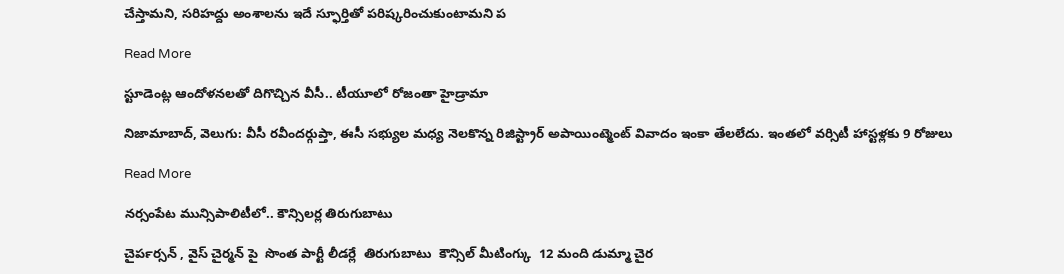చేస్తామని, సరిహద్దు అంశాలను ఇదే స్ఫూర్తితో పరిష్కరించుకుంటామని ప

Read More

స్టూడెంట్ల ఆందోళనలతో దిగొచ్చిన వీసీ.. టీయూలో రోజంతా హైడ్రామా

నిజామాబాద్, వెలుగు: వీసీ రవీందర్గుప్తా, ఈసీ సభ్యుల మధ్య నెలకొన్న రిజిస్ట్రార్ అపాయింట్మెంట్ వివాదం ఇంకా తేలలేదు. ఇంతలో వర్సిటీ హాస్టళ్లకు 9 రోజులు

Read More

నర్సంపేట మున్సిపాలిటీలో.. కౌన్సిలర్ల తిరుగుబాటు

చైర్‍పర్సన్‍ , వైస్‍ చైర్మన్‍ పై  సొంత పార్టీ లీడర్లే  తిరుగుబాటు  కౌన్సిల్ మీటింగ్కు  12 మంది డుమ్మా చైర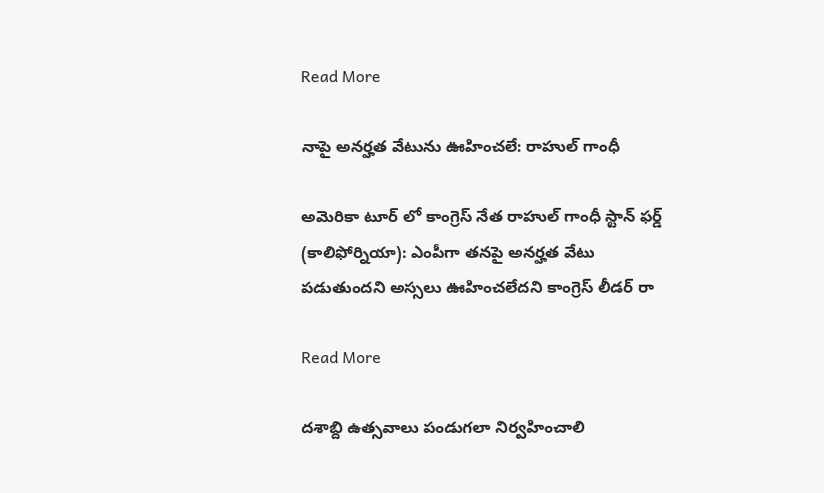Read More

నాపై అనర్హత వేటును ఊహించలే: రాహుల్ గాంధీ

అమెరికా టూర్ లో కాంగ్రెస్ నేత రాహుల్ గాంధీ స్టాన్ ఫర్డ్ (కాలిఫోర్నియా): ఎంపీగా తనపై అనర్హత వేటు పడుతుందని అస్సలు ఊహించలేదని కాంగ్రెస్ లీడర్ రా

Read More

దశాబ్ది ఉత్సవాలు పండుగలా నిర్వహించాలి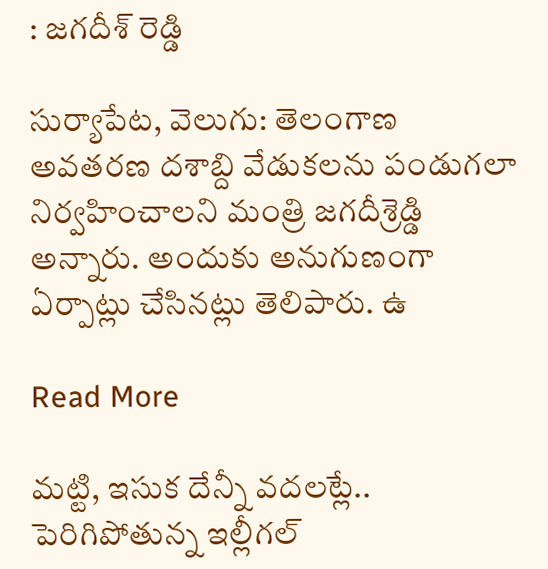: జగదీశ్ రెడ్డి

సుర్యాపేట, వెలుగు: తెలంగాణ అవతరణ దశాబ్ది వేడుకలను పండుగలా నిర్వహించాలని మంత్రి జగదీశ్రెడ్డి అన్నారు. అందుకు అనుగుణంగా ఏర్పాట్లు చేసినట్లు తెలిపారు. ఉ

Read More

మట్టి, ఇసుక దేన్నీ వదలట్లే.. పెరిగిపోతున్న ఇల్లీగల్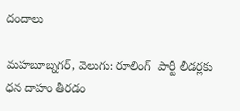దందాలు

మహబూబ్నగర్, వెలుగు: రూలింగ్  పార్టీ లీడర్లకు ధన దాహం తీరడం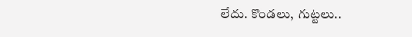లేదు. కొండలు, గుట్టలు..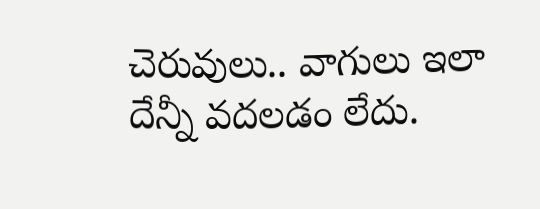చెరువులు.. వాగులు ఇలా దేన్నీ వదలడం లేదు.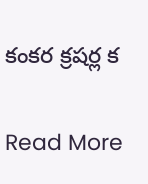కంకర క్రషర్ల క

Read More